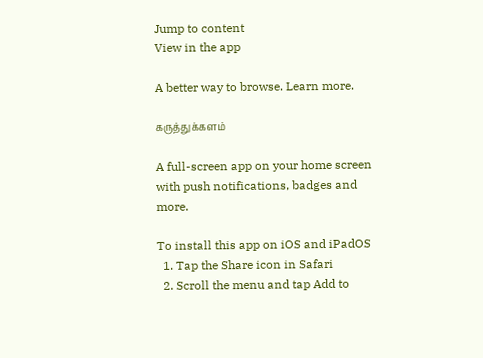Jump to content
View in the app

A better way to browse. Learn more.

கருத்துக்களம்

A full-screen app on your home screen with push notifications, badges and more.

To install this app on iOS and iPadOS
  1. Tap the Share icon in Safari
  2. Scroll the menu and tap Add to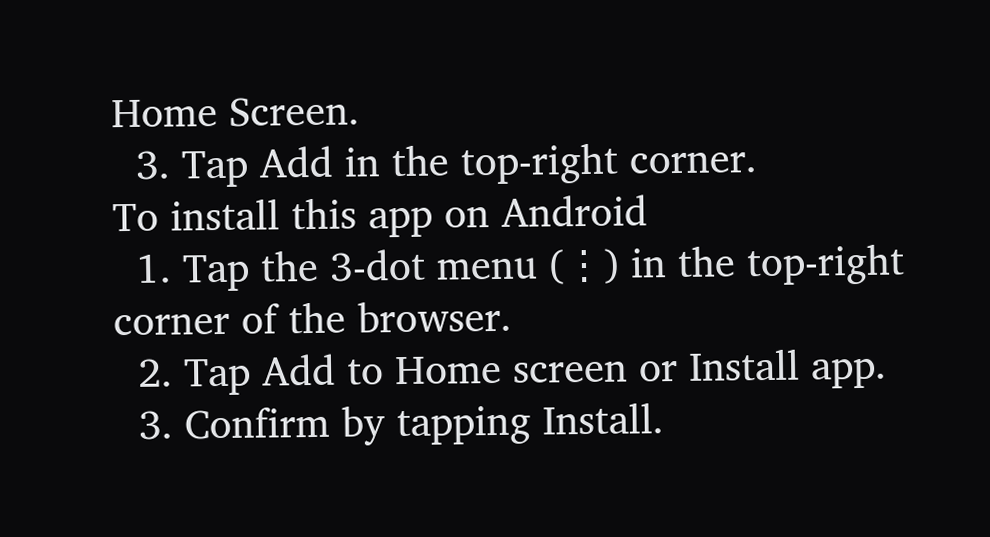Home Screen.
  3. Tap Add in the top-right corner.
To install this app on Android
  1. Tap the 3-dot menu (⋮) in the top-right corner of the browser.
  2. Tap Add to Home screen or Install app.
  3. Confirm by tapping Install.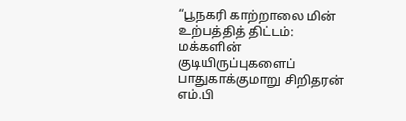“பூநகரி காற்றாலை மின் உற்பத்தித் திட்டம்: மக்களின் குடியிருப்புகளைப் பாதுகாக்குமாறு சிறிதரன் எம்.பி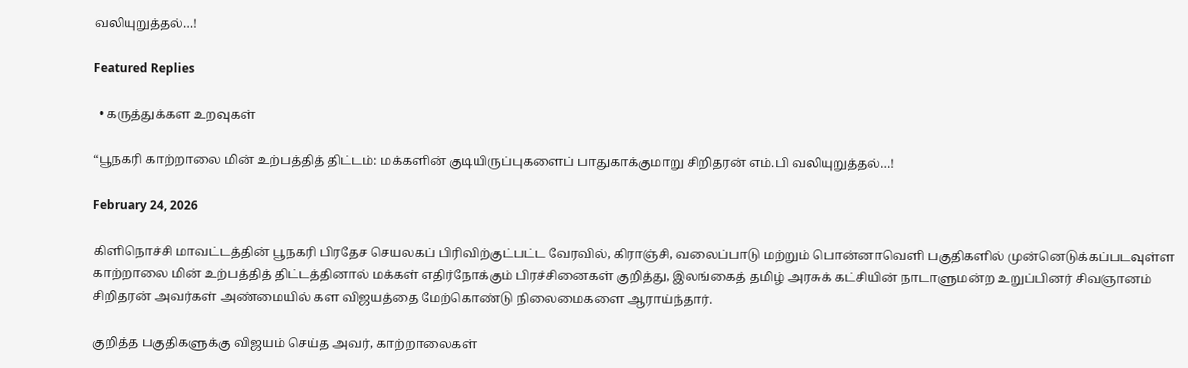வலியுறுத்தல்…!

Featured Replies

  • கருத்துக்கள உறவுகள்

“பூநகரி காற்றாலை மின் உற்பத்தித் திட்டம்: மக்களின் குடியிருப்புகளைப் பாதுகாக்குமாறு சிறிதரன் எம்.பி வலியுறுத்தல்…!

February 24, 2026

கிளிநொச்சி மாவட்டத்தின் பூநகரி பிரதேச செயலகப் பிரிவிற்குட்பட்ட வேரவில், கிராஞ்சி, வலைப்பாடு மற்றும் பொன்னாவெளி பகுதிகளில் முன்னெடுக்கப்படவுள்ள காற்றாலை மின் உற்பத்தித் திட்டத்தினால் மக்கள் எதிர்நோக்கும் பிரச்சினைகள் குறித்து, இலங்கைத் தமிழ் அரசுக் கட்சியின் நாடாளுமன்ற உறுப்பினர் சிவஞானம் சிறிதரன் அவர்கள் அண்மையில் கள விஜயத்தை மேற்கொண்டு நிலைமைகளை ஆராய்ந்தார்.

குறித்த பகுதிகளுக்கு விஜயம் செய்த அவர், காற்றாலைகள்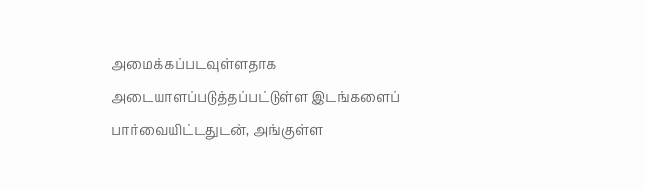அமைக்கப்படவுள்ளதாக அடையாளப்படுத்தப்பட்டுள்ள இடங்களைப் பார்வையிட்டதுடன், அங்குள்ள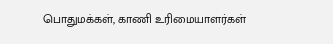பொதுமக்கள், காணி உரிமையாளர்கள்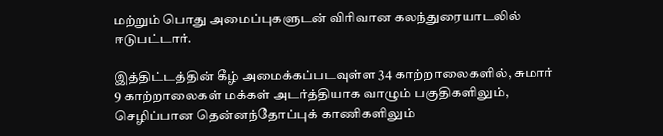மற்றும் பொது அமைப்புகளுடன் விரிவான கலந்துரையாடலில் ஈடுபட்டார்.

இத்திட்டத்தின் கீழ் அமைக்கப்படவுள்ள 34 காற்றாலைகளில், சுமார் 9 காற்றாலைகள் மக்கள் அடர்த்தியாக வாழும் பகுதிகளிலும், செழிப்பான தென்னந்தோப்புக் காணிகளிலும்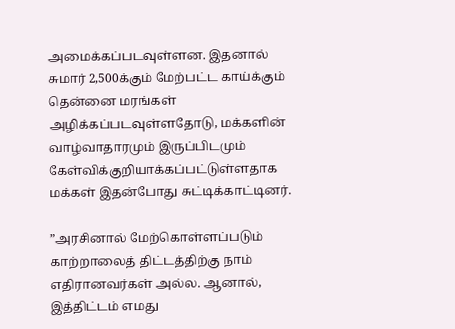அமைக்கப்படவுள்ளன. இதனால் சுமார் 2,500க்கும் மேற்பட்ட காய்க்கும் தென்னை மரங்கள் அழிக்கப்படவுள்ளதோடு, மக்களின் வாழ்வாதாரமும் இருப்பிடமும் கேள்விக்குறியாக்கப்பட்டுள்ளதாக மக்கள் இதன்போது சுட்டிக்காட்டினர்.

”அரசினால் மேற்கொள்ளப்படும் காற்றாலைத் திட்டத்திற்கு நாம் எதிரானவர்கள் அல்ல. ஆனால், இத்திட்டம் எமது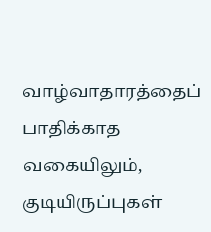வாழ்வாதாரத்தைப் பாதிக்காத வகையிலும், குடியிருப்புகள்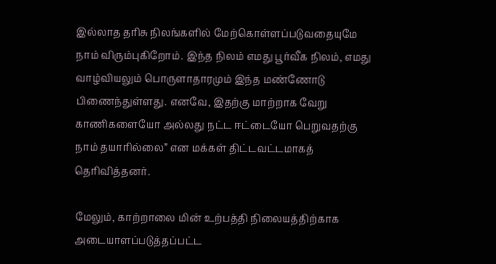இல்லாத தரிசு நிலங்களில் மேற்கொள்ளப்படுவதையுமே நாம் விரும்புகிறோம். இந்த நிலம் எமது பூர்வீக நிலம், எமது வாழ்வியலும் பொருளாதாரமும் இந்த மண்ணோடு பிணைந்துள்ளது. எனவே, இதற்கு மாற்றாக வேறு காணிகளையோ அல்லது நட்ட ஈட்டையோ பெறுவதற்கு நாம் தயாரில்லை” என மக்கள் திட்டவட்டமாகத் தெரிவித்தனர்.

மேலும், காற்றாலை மின் உற்பத்தி நிலையத்திற்காக அடையாளப்படுத்தப்பட்ட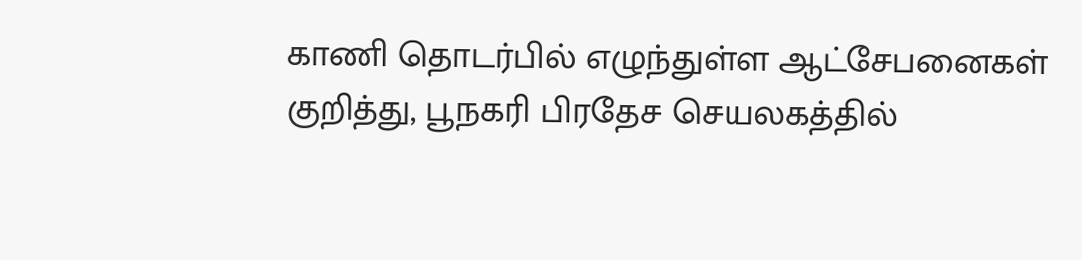காணி தொடர்பில் எழுந்துள்ள ஆட்சேபனைகள் குறித்து, பூநகரி பிரதேச செயலகத்தில்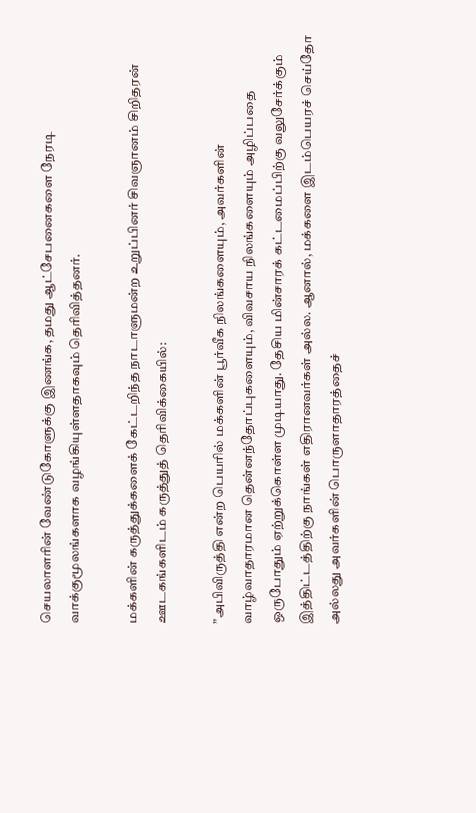செயலாளரின் வேண்டுகோளுக்கு இணங்க, தமது ஆட்சேபனைகளை நேரடி வாக்குமூலங்களாக வழங்கியுள்ளதாகவும் தெரிவித்தனர்.

மக்களின் கருத்துக்களைக் கேட்டறிந்த நாடாளுமன்ற உறுப்பினர் சிவஞானம் சிறிதரன் ஊடகங்களிடம் கருத்துத் தெரிவிக்கையில்:

”அபிவிருத்தி என்ற பெயரில் மக்களின் பூர்வீக நிலங்களையும், அவர்களின் வாழ்வாதாரமான தென்னந்தோப்புகளையும், விவசாய நிலங்களையும் அழிப்பதை ஒருபோதும் ஏற்றுக்கொள்ள முடியாது. தேசிய மின்சாரக் கட்டமைப்பிற்கு வலுசேர்க்கும் இத்திட்டத்திற்கு நாங்கள் எதிரானவர்கள் அல்ல. ஆனால், மக்களை இடம்பெயரச் செய்தோ அல்லது அவர்களின் பொருளாதாரத்தைச்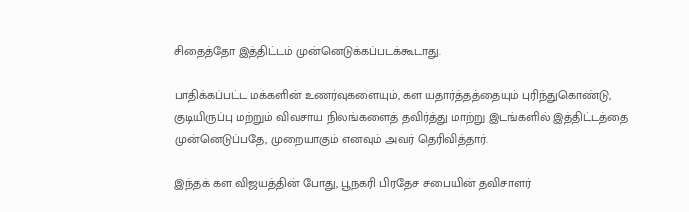சிதைத்தோ இத்திட்டம் முன்னெடுக்கப்படக்கூடாது.

பாதிக்கப்பட்ட மக்களின் உணர்வுகளையும், கள யதார்த்தத்தையும் புரிந்துகொண்டு, குடியிருப்பு மற்றும் விவசாய நிலங்களைத் தவிர்த்து மாற்று இடங்களில் இத்திட்டத்தை முன்னெடுப்பதே, முறையாகும் எனவும் அவர் தெரிவித்தார்.

இந்தக் கள விஜயத்தின் போது, பூநகரி பிரதேச சபையின் தவிசாளர்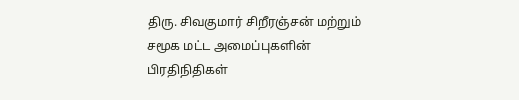திரு. சிவகுமார் சிறீரஞ்சன் மற்றும் சமூக மட்ட அமைப்புகளின் பிரதிநிதிகள்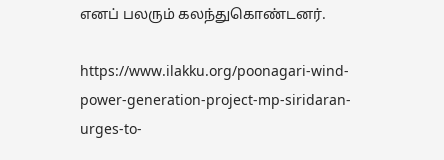எனப் பலரும் கலந்துகொண்டனர்.

https://www.ilakku.org/poonagari-wind-power-generation-project-mp-siridaran-urges-to-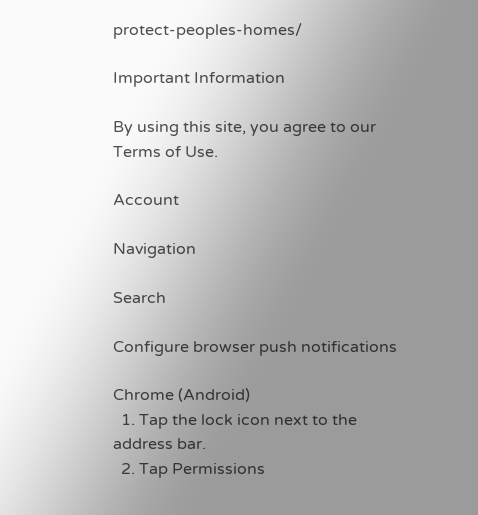protect-peoples-homes/

Important Information

By using this site, you agree to our Terms of Use.

Account

Navigation

Search

Configure browser push notifications

Chrome (Android)
  1. Tap the lock icon next to the address bar.
  2. Tap Permissions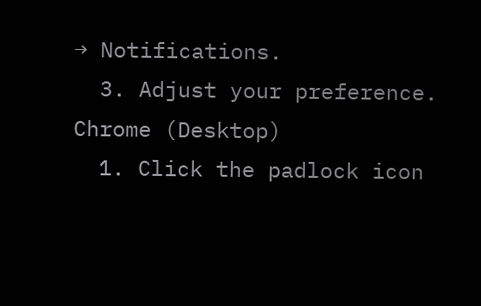→ Notifications.
  3. Adjust your preference.
Chrome (Desktop)
  1. Click the padlock icon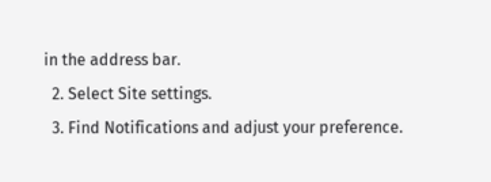in the address bar.
  2. Select Site settings.
  3. Find Notifications and adjust your preference.